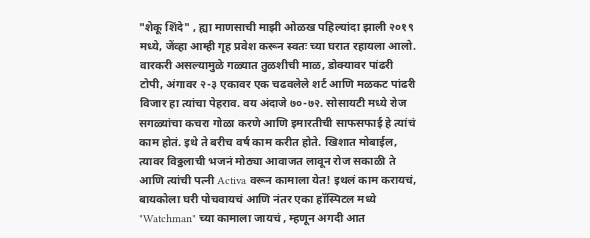"शेकू शिंदे" , ह्या माणसाची माझी ओळख पहिल्यांदा झाली २०१९ मध्ये, जेंव्हा आम्ही गृह प्रवेश करून स्वतः च्या घरात रहायला आलो. वारकरी असल्यामुळे गळ्यात तुळशीची माळ, डोक्यावर पांढरी टोपी, अंगावर २-३ एकावर एक चढवलेले शर्ट आणि मळकट पांढरी विजार हा त्यांचा पेहराव. वय अंदाजे ७०-७२. सोसायटी मध्ये रोज सगळ्यांचा कचरा गोळा करणे आणि इमारतीची साफसफाई हे त्यांचं काम होतं. इथे ते बरीच वर्ष काम करीत होते. खिशात मोबाईल, त्यावर विठ्ठलाची भजनं मोठ्या आवाजत लावून रोज सकाळी ते आणि त्यांची पत्नी Activa वरून कामाला येत! इथलं काम करायचं, बायकोला घरी पोचवायचं आणि नंतर एका हॉस्पिटल मध्ये "Watchman" च्या कामाला जायचं , म्हणून अगदी आत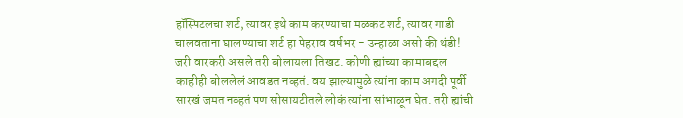हॉस्पिटलचा शर्ट, त्यावर इथे काम करण्याचा मळकट शर्ट, त्यावर गाडी चालवताना घालण्याचा शर्ट हा पेहराव वर्षभर - उन्हाळा असो की थंडी!
जरी वारकरी असले तरी बोलायला तिखट. कोणी ह्यांच्या कामाबद्दल काहीही बोललेलं आवडत नव्हतं. वय झाल्यामुळे त्यांना काम अगदी पूर्वी सारखं जमत नव्हतं पण सोसायटीतले लोकं त्यांना सांभाळून घेत. तरी ह्यांची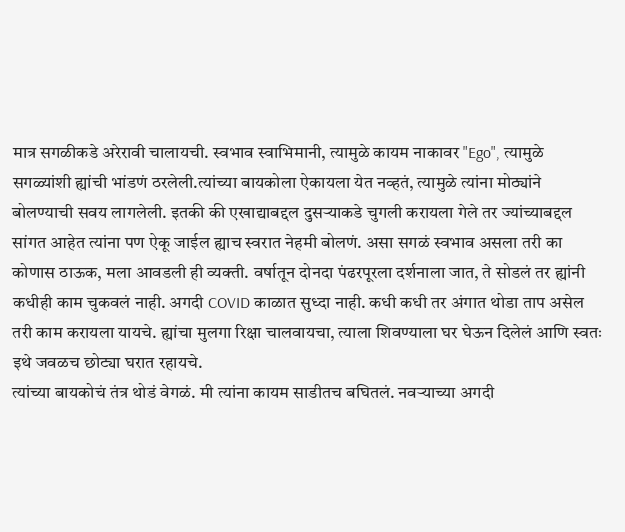मात्र सगळीकडे अरेरावी चालायची. स्वभाव स्वाभिमानी, त्यामुळे कायम नाकावर "Ego", त्यामुळे सगळ्यांशी ह्यांची भांडणं ठरलेली.त्यांच्या बायकोला ऐकायला येत नव्हतं, त्यामुळे त्यांना मोठ्यांने बोलण्याची सवय लागलेली. इतकी की एखाद्याबद्दल दुसऱ्याकडे चुगली करायला गेले तर ज्यांच्याबद्दल सांगत आहेत त्यांना पण ऐकू जाईल ह्याच स्वरात नेहमी बोलणं. असा सगळं स्वभाव असला तरी का कोणास ठाऊक, मला आवडली ही व्यक्ती. वर्षातून दोनदा पंढरपूरला दर्शनाला जात, ते सोडलं तर ह्यांनी कधीही काम चुकवलं नाही. अगदी COVID काळात सुध्दा नाही. कधी कधी तर अंगात थोडा ताप असेल तरी काम करायला यायचे. ह्यांचा मुलगा रिक्षा चालवायचा, त्याला शिवण्याला घर घेऊन दिलेलं आणि स्वतः इथे जवळच छोट्या घरात रहायचे.
त्यांच्या बायकोचं तंत्र थोडं वेगळं. मी त्यांना कायम साडीतच बघितलं. नवऱ्याच्या अगदी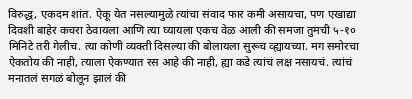विरुद्ध, एकदम शांत. ऐकू येत नसल्यामुळे त्यांचा संवाद फार कमी असायचा, पण एखाद्या दिवशी बाहेर कचरा ठेवायला आणि त्या घ्यायला एकच वेळ आली की समजा तुमची ५-१० मिनिटे तरी गेलीच. त्या कोणी व्यक्ती दिसल्या की बोलायला सुरूच व्ह्यायच्या. मग समोरचा ऐकतोय की नाही, त्याला ऐकण्यात रस आहे की नाही, ह्या कडे त्यांचं लक्ष नसायचं. त्यांचं मनातलं सगळं बोलून झालं की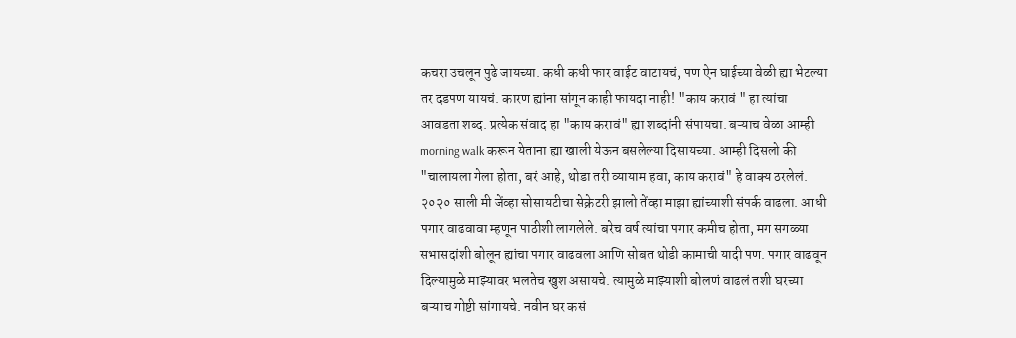कचरा उचलून पुढे जायच्या. कधी कधी फार वाईट वाटायचं, पण ऐन घाईच्या वेळी ह्या भेटल्या तर दडपण यायचं. कारण ह्यांना सांगून काही फायदा नाही! "काय करावं " हा त्यांचा आवडता शब्द. प्रत्येक संवाद हा "काय करावं" ह्या शब्दांनी संपायचा. बऱ्याच वेळा आम्ही morning walk करून येताना ह्या खाली येऊन बसलेल्या दिसायच्या. आम्ही दिसलो की "चालायला गेला होता, बरं आहे, थोडा तरी व्यायाम हवा, काय करावं" हे वाक्य ठरलेलं.
२०२० साली मी जेंव्हा सोसायटीचा सेक्रेटरी झालो तेंव्हा माझा ह्यांच्याशी संपर्क वाढला. आधी पगार वाढवावा म्हणून पाठीशी लागलेले. बरेच वर्ष त्यांचा पगार कमीच होता, मग सगळ्या सभासदांशी बोलून ह्यांचा पगार वाढवला आणि सोबत थोडी कामाची यादी पण. पगार वाढवून दिल्यामुळे माझ्यावर भलतेच खुश असायचे. त्यामुळे माझ्याशी बोलणं वाढलं तशी घरच्या बऱ्याच गोष्टी सांगायचे. नवीन घर कसं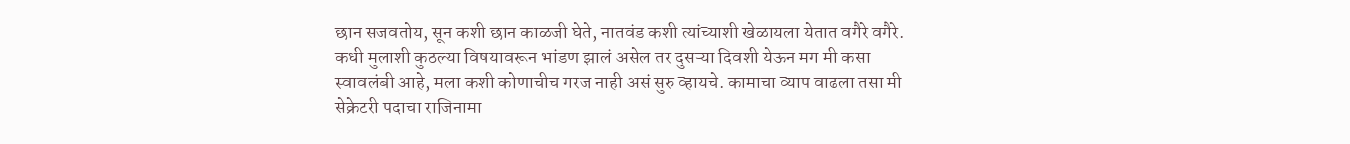छान सजवतोय, सून कशी छान काळजी घेते, नातवंड कशी त्यांच्याशी खेळायला येतात वगैरे वगैरे. कधी मुलाशी कुठल्या विषयावरून भांडण झालं असेल तर दुसऱ्या दिवशी येऊन मग मी कसा स्वावलंबी आहे, मला कशी कोणाचीच गरज नाही असं सुरु व्हायचे. कामाचा व्याप वाढला तसा मी सेक्रेटरी पदाचा राजिनामा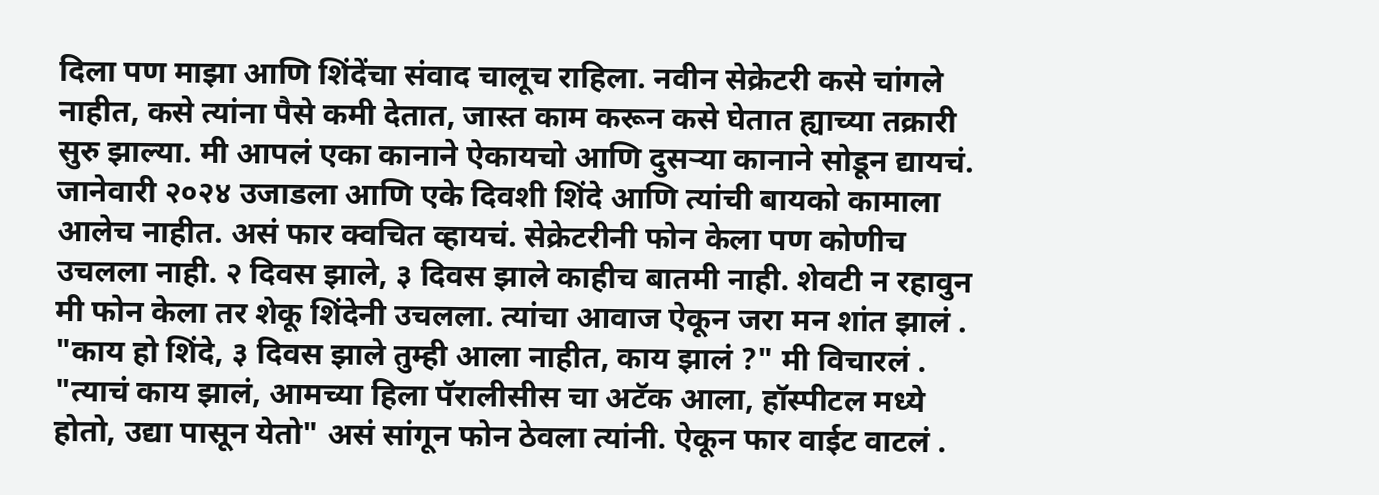दिला पण माझा आणि शिंदेंचा संवाद चालूच राहिला. नवीन सेक्रेटरी कसे चांगले नाहीत, कसे त्यांना पैसे कमी देतात, जास्त काम करून कसे घेतात ह्याच्या तक्रारी सुरु झाल्या. मी आपलं एका कानाने ऐकायचो आणि दुसऱ्या कानाने सोडून द्यायचं.
जानेवारी २०२४ उजाडला आणि एके दिवशी शिंदे आणि त्यांची बायको कामाला आलेच नाहीत. असं फार क्वचित व्हायचं. सेक्रेटरीनी फोन केला पण कोणीच उचलला नाही. २ दिवस झाले, ३ दिवस झाले काहीच बातमी नाही. शेवटी न रहावुन मी फोन केला तर शेकू शिंदेनी उचलला. त्यांचा आवाज ऐकून जरा मन शांत झालं . "काय हो शिंदे, ३ दिवस झाले तुम्ही आला नाहीत, काय झालं ?" मी विचारलं . "त्याचं काय झालं, आमच्या हिला पॅरालीसीस चा अटॅक आला, हॉस्पीटल मध्ये होतो, उद्या पासून येतो" असं सांगून फोन ठेवला त्यांनी. ऐकून फार वाईट वाटलं .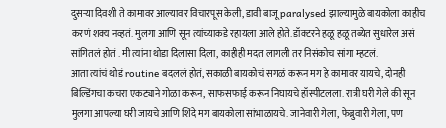दुसऱ्या दिवशी ते कामावर आल्यावर विचारपूस केली, डावी बाजू paralysed झाल्यामुळे बायकोला काहीच करणं शक्य नव्हतं. मुलगा आणि सून त्यांच्याकडे रहायला आले होते. डॉक्टरने हळू हळू तब्येत सुधारेल असं सांगितलं होतं . मी त्यांना थोडा दिलासा दिला, काहीही मदत लागली तर निसंकोच सांगा म्हटलं.
आता त्यांचं थोडं routine बदललं होतं, सकाळी बायकोचं सगळं करून मग हे कामावर यायचे, दोनही बिल्डिंगचा कचरा एकट्याने गोळा करून, साफसफाई करून निघायचे हॉस्पीटलला. रात्री घरी गेले की सून मुलगा आपल्या घरी जायचे आणि शिंदे मग बायकोला सांभाळायचे. जानेवारी गेला, फेब्रुवारी गेला, पण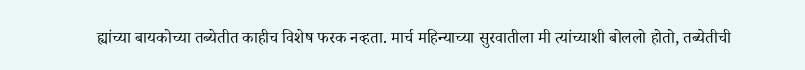ह्यांच्या बायकोच्या तब्येतीत काहीच विशेष फरक नव्हता. मार्च महिन्याच्या सुरवातीला मी त्यांच्याशी बोललो होतो, तब्येतीची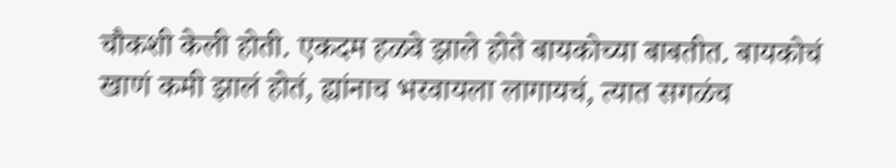चौकशी केली होती. एकदम हळवे झाले होते बायकोच्या बाबतीत. बायकोचं खाणं कमी झालं होतं, ह्यांनाच भरवायला लागायचं, त्यात सगळंच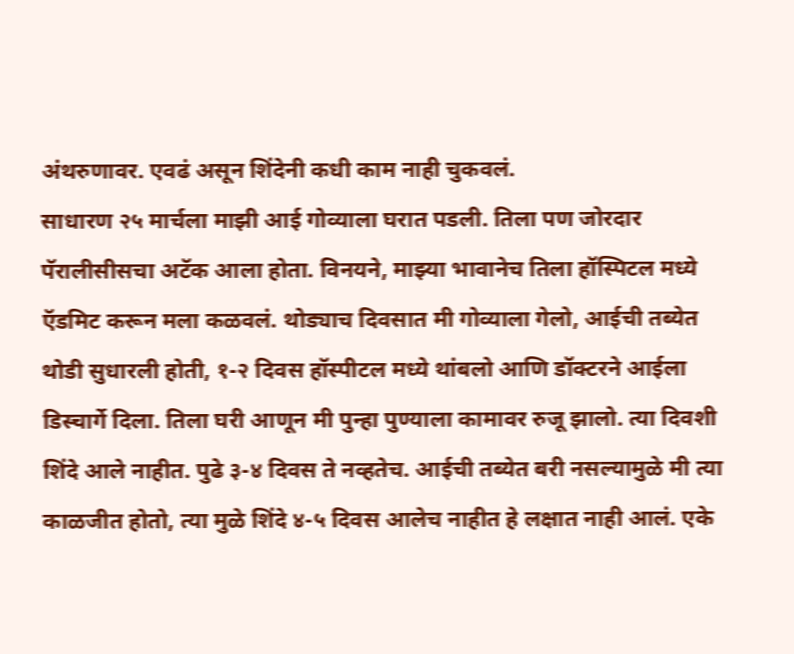अंथरुणावर. एवढं असून शिंदेनी कधी काम नाही चुकवलं.
साधारण २५ मार्चला माझी आई गोव्याला घरात पडली. तिला पण जोरदार पॅरालीसीसचा अटॅक आला होता. विनयने, माझ्या भावानेच तिला हॉस्पिटल मध्ये ऍडमिट करून मला कळवलं. थोड्याच दिवसात मी गोव्याला गेलो, आईची तब्येत थोडी सुधारली होती, १-२ दिवस हॉस्पीटल मध्ये थांबलो आणि डॉक्टरने आईला डिस्चार्गे दिला. तिला घरी आणून मी पुन्हा पुण्याला कामावर रुजू झालो. त्या दिवशी शिंदे आले नाहीत. पुढे ३-४ दिवस ते नव्हतेच. आईची तब्येत बरी नसल्यामुळे मी त्या काळजीत होतो, त्या मुळे शिंदे ४-५ दिवस आलेच नाहीत हे लक्षात नाही आलं. एके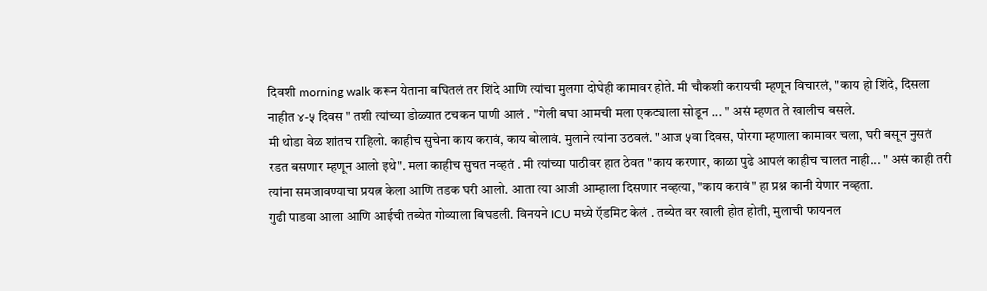दिवशी morning walk करून येताना बघितलं तर शिंदे आणि त्यांचा मुलगा दोघेही कामावर होते. मी चौकशी करायची म्हणून विचारलं, "काय हो शिंदे, दिसला नाहीत ४-५ दिवस " तशी त्यांच्या डोळ्यात टचकन पाणी आलं . "गेली बघा आमची मला एकट्याला सोडून ... " असं म्हणत ते खालीच बसले.
मी थोडा वेळ शांतच राहिलो. काहीच सुचेना काय करावं, काय बोलावं. मुलाने त्यांना उठवलं. "आज ५वा दिवस, पोरगा म्हणाला कामावर चला, घरी बसून नुसतं रडत बसणार म्हणून आलो इथे". मला काहीच सुचत नव्हतं . मी त्यांच्या पाठीवर हात ठेवत "काय करणार, काळा पुढे आपलं काहीच चालत नाही... " असं काही तरी त्यांना समजावण्याचा प्रयत्न केला आणि तडक घरी आलो. आता त्या आजी आम्हाला दिसणार नव्हत्या, "काय करावं" हा प्रश्न कानी येणार नव्हता.
गुढी पाडवा आला आणि आईची तब्येत गोव्याला बिघडली. विनयने ICU मध्ये ऍडमिट केलं . तब्येत वर खाली होत होती, मुलाची फायनल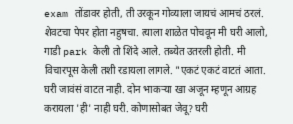exam तोंडावर होती, ती उरकून गोव्याला जायचं आमचं ठरलं. शेवटचा पेपर होता नहुषचा. त्याला शाळेत पोचवून मी घरी आलो, गाडी park केली तो शिंदे आले. तब्येत उतरली होती. मी विचारपूस केली तशी रडायला लागले. "एकटं एकटं वाटतं आता. घरी जावंसं वाटत नाही. दोन भाकऱ्या खा अजून म्हणून आग्रह करायला 'ही' नाही घरी. कोणासोबत जेवू? घरी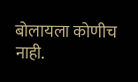बोलायला कोणीच नाही.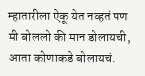म्हातारीला ऐकू येत नव्हतं पण मी बोललो की मान डोलायची, आता कोणाकडे बोलायचं.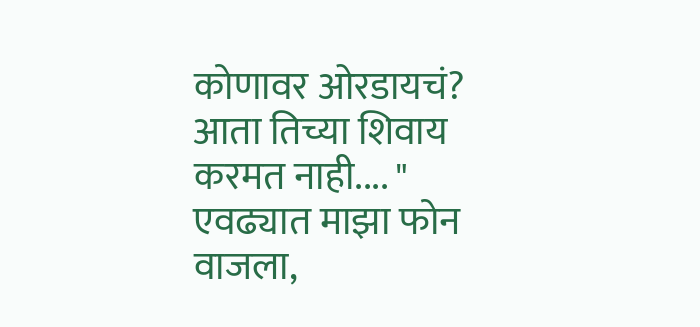कोणावर ओरडायचं? आता तिच्या शिवाय करमत नाही.... "
एवढ्यात माझा फोन वाजला,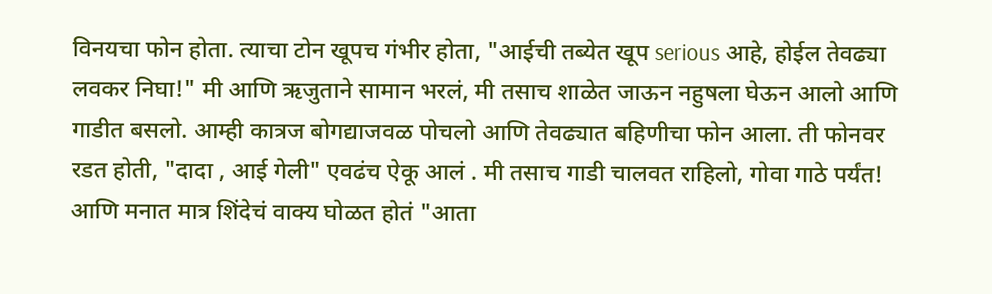विनयचा फोन होता. त्याचा टोन खूपच गंभीर होता, "आईची तब्येत खूप serious आहे, होईल तेवढ्या लवकर निघा!" मी आणि ऋजुताने सामान भरलं, मी तसाच शाळेत जाऊन नहुषला घेऊन आलो आणि गाडीत बसलो. आम्ही कात्रज बोगद्याजवळ पोचलो आणि तेवढ्यात बहिणीचा फोन आला. ती फोनवर रडत होती, "दादा , आई गेली" एवढंच ऐकू आलं . मी तसाच गाडी चालवत राहिलो, गोवा गाठे पर्यंत! आणि मनात मात्र शिंदेचं वाक्य घोळत होतं "आता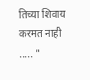तिच्या शिवाय करमत नाही ..... "